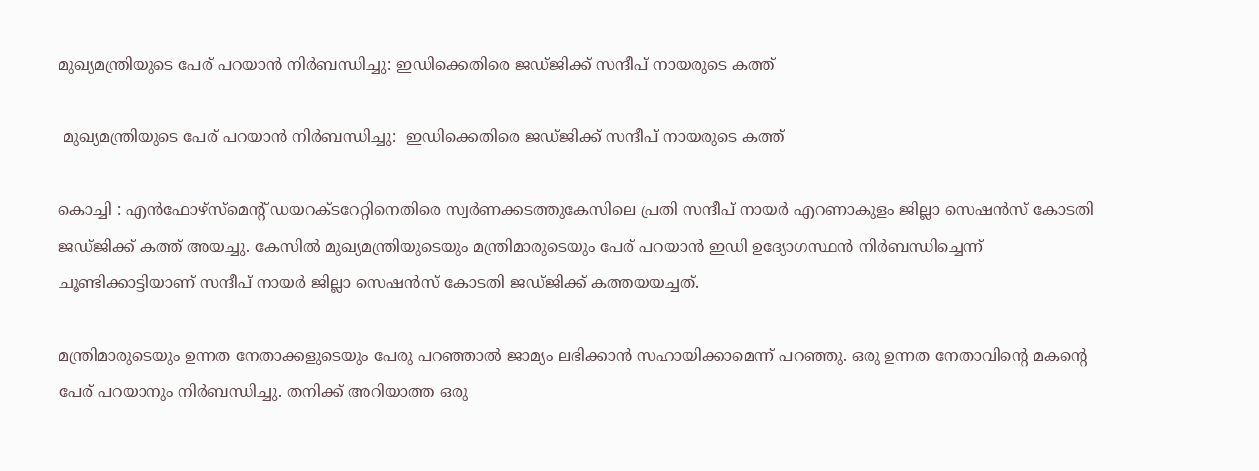മുഖ്യമന്ത്രിയുടെ പേര് പറയാന്‍ നിര്‍ബന്ധിച്ചു: ഇഡിക്കെതിരെ ജഡ്ജിക്ക് സന്ദീപ് നായരുടെ കത്ത്

 മുഖ്യമന്ത്രിയുടെ പേര് പറയാന്‍ നിര്‍ബന്ധിച്ചു:  ഇഡിക്കെതിരെ ജഡ്ജിക്ക് സന്ദീപ് നായരുടെ കത്ത്

കൊച്ചി : എന്‍ഫോഴ്‌സ്‌മെന്റ് ഡയറക്ടറേറ്റിനെതിരെ സ്വര്‍ണക്കടത്തുകേസിലെ പ്രതി സന്ദീപ് നായര്‍ എറണാകുളം ജില്ലാ സെഷന്‍സ് കോടതി ജഡ്ജിക്ക് കത്ത് അയച്ചു. കേസില്‍ മുഖ്യമന്ത്രിയുടെയും മന്ത്രിമാരുടെയും പേര് പറയാന്‍ ഇഡി ഉദ്യോഗസ്ഥന്‍ നിര്‍ബന്ധിച്ചെന്ന് ചൂണ്ടിക്കാട്ടിയാണ് സന്ദീപ് നായര്‍ ജില്ലാ സെഷന്‍സ് കോടതി ജഡ്ജിക്ക് കത്തയയച്ചത്.

മന്ത്രിമാരുടെയും ഉന്നത നേതാക്കളുടെയും പേരു പറഞ്ഞാല്‍ ജാമ്യം ലഭിക്കാന്‍ സഹായിക്കാമെന്ന് പറഞ്ഞു. ഒരു ഉന്നത നേതാവിന്റെ മകന്റെ പേര് പറയാനും നിര്‍ബന്ധിച്ചു. തനിക്ക് അറിയാത്ത ഒരു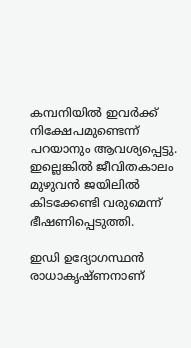കമ്പനിയില്‍ ഇവര്‍ക്ക് നിക്ഷേപമുണ്ടെന്ന് പറയാനും ആവശ്യപ്പെട്ടു. ഇല്ലെങ്കില്‍ ജീവിതകാലം മുഴുവന്‍ ജയിലില്‍ കിടക്കേണ്ടി വരുമെന്ന് ഭീഷണിപ്പെടുത്തി.

ഇഡി ഉദ്യോഗസ്ഥന്‍ രാധാകൃഷ്ണനാണ്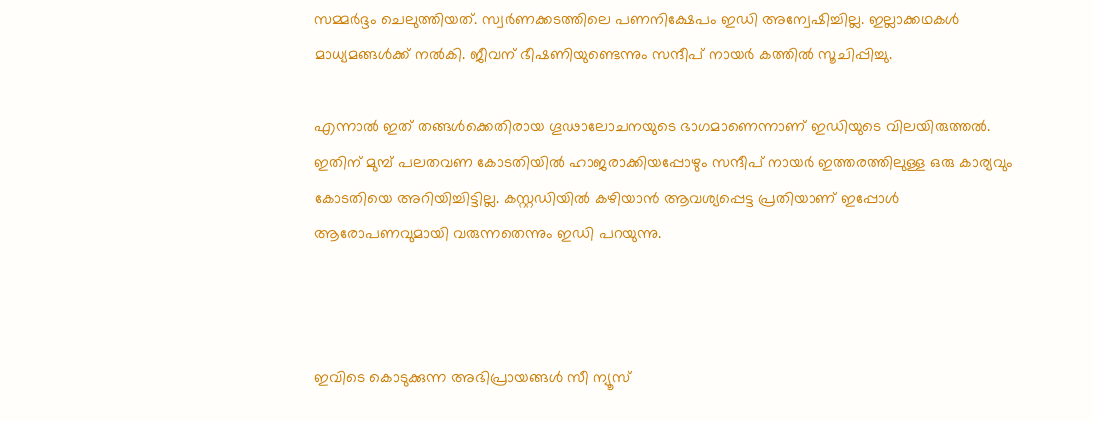സമ്മര്‍ദ്ദം ചെലുത്തിയത്. സ്വര്‍ണക്കടത്തിലെ പണനിക്ഷേപം ഇഡി അന്വേഷിച്ചില്ല. ഇല്ലാക്കഥകള്‍ മാധ്യമങ്ങള്‍ക്ക് നല്‍കി. ജീവന് ഭീഷണിയുണ്ടെന്നും സന്ദീപ് നായര്‍ കത്തില്‍ സൂചിപ്പിച്ചു.

എന്നാല്‍ ഇത് തങ്ങള്‍ക്കെതിരായ ഗൂഢാലോചനയുടെ ഭാഗമാണെന്നാണ് ഇഡിയുടെ വിലയിരുത്തല്‍. ഇതിന് മുമ്പ് പലതവണ കോടതിയില്‍ ഹാജരാക്കിയപ്പോഴും സന്ദീപ് നായര്‍ ഇത്തരത്തിലുള്ള ഒരു കാര്യവും കോടതിയെ അറിയിച്ചിട്ടില്ല. കസ്റ്റഡിയില്‍ കഴിയാന്‍ ആവശ്യപ്പെട്ട പ്രതിയാണ് ഇപ്പോള്‍ ആരോപണവുമായി വരുന്നതെന്നും ഇഡി പറയുന്നു.



ഇവിടെ കൊടുക്കുന്ന അഭിപ്രായങ്ങള്‍ സീ ന്യൂസ്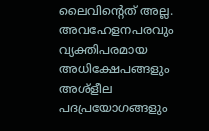ലൈവിന്റെത് അല്ല. അവഹേളനപരവും വ്യക്തിപരമായ അധിക്ഷേപങ്ങളും അശ്‌ളീല പദപ്രയോഗങ്ങളും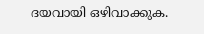ദയവായി ഒഴിവാക്കുക.